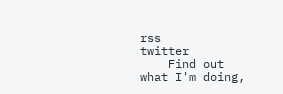rss
twitter
    Find out what I'm doing,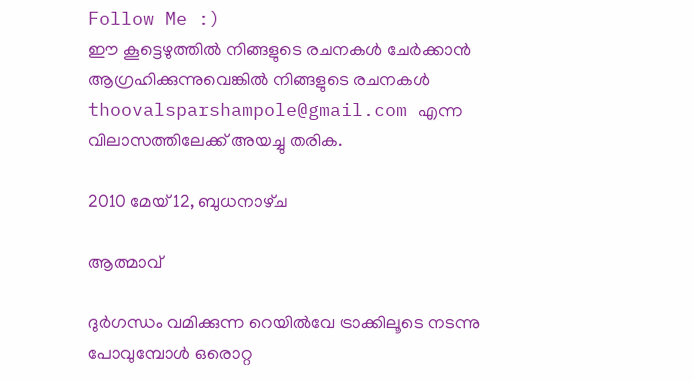Follow Me :)
ഈ കൂട്ടെഴുത്തില്‍ നിങ്ങളുടെ രചനകള്‍ ചേര്‍ക്കാന്‍ ആഗ്രഹിക്കുന്നുവെങ്കില്‍ നിങ്ങളുടെ രചനകള്‍ thoovalsparshampole@gmail.com എന്ന വിലാസത്തിലേക്ക് അയച്ചു തരിക.

2010 മേയ് 12, ബുധനാഴ്‌ച

ആത്മാവ്

ദുര്‍ഗന്ധം വമിക്കുന്ന റെയില്‍വേ ട്രാക്കിലൂടെ നടന്നു പോവുമ്പോള്‍ ഒരൊറ്റ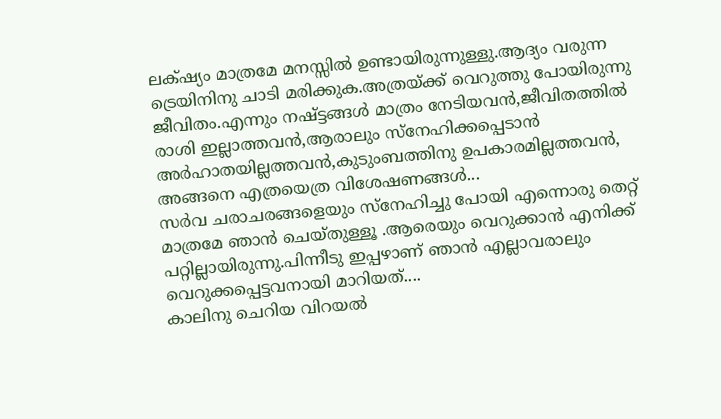ലക്‌ഷ്യം മാത്രമേ മനസ്സില്‍ ഉണ്ടായിരുന്നുള്ളു.ആദ്യം വരുന്ന ട്രെയിനിനു ചാടി മരിക്കുക.അത്രയ്ക്ക് വെറുത്തു പോയിരുന്നു ജീവിതം.എന്നും നഷ്ട്ടങ്ങള്‍ മാത്രം നേടിയവന്‍,ജീവിതത്തില്‍ രാശി ഇല്ലാത്തവന്‍,ആരാലും സ്നേഹിക്കപ്പെടാന്‍ അര്‍ഹാതയില്ലത്തവന്‍,കുടുംബത്തിനു ഉപകാരമില്ലത്തവന്‍, അങ്ങനെ എത്രയെത്ര വിശേഷണങ്ങള്‍...
സര്‍വ ചരാചരങ്ങളെയും സ്നേഹിച്ചു പോയി എന്നൊരു തെറ്റ് മാത്രമേ ഞാന്‍ ചെയ്തുള്ളൂ .ആരെയും വെറുക്കാന്‍ എനിക്ക് പറ്റില്ലായിരുന്നു.പിന്നീടു ഇപ്പഴാണ് ഞാന്‍ എല്ലാവരാലും വെറുക്കപ്പെട്ടവനായി മാറിയത്....
കാലിനു ചെറിയ വിറയല്‍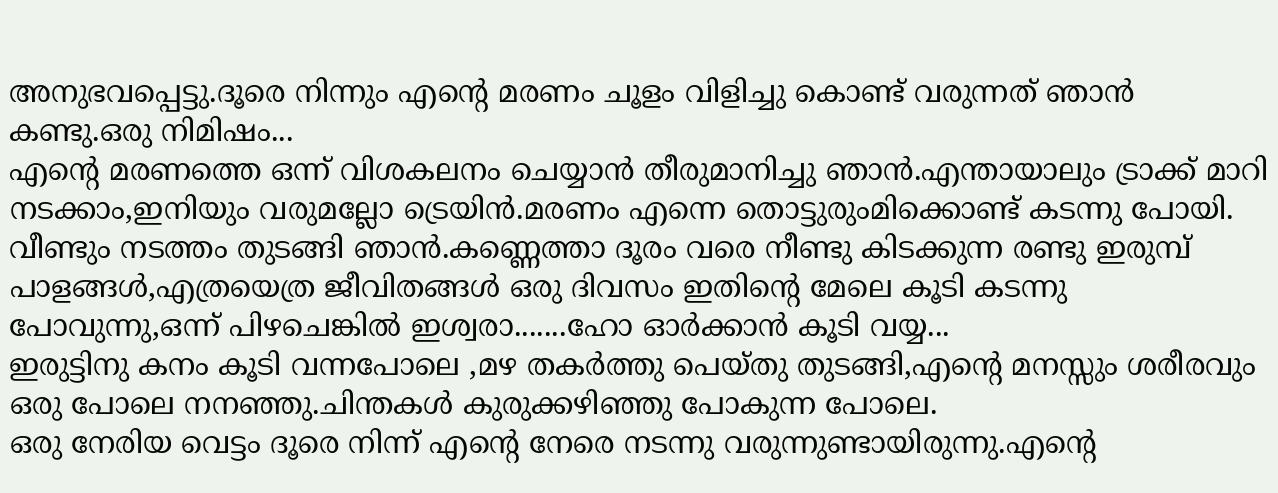അനുഭവപ്പെട്ടു.ദൂരെ നിന്നും എന്‍റെ മരണം ചൂളം വിളിച്ചു കൊണ്ട് വരുന്നത് ഞാന്‍ കണ്ടു.ഒരു നിമിഷം...
എന്‍റെ മരണത്തെ ഒന്ന് വിശകലനം ചെയ്യാന്‍ തീരുമാനിച്ചു ഞാന്‍.എന്തായാലും ട്രാക്ക് മാറി നടക്കാം,ഇനിയും വരുമല്ലോ ട്രെയിന്‍.മരണം എന്നെ തൊട്ടുരുംമിക്കൊണ്ട് കടന്നു പോയി.
വീണ്ടും നടത്തം തുടങ്ങി ഞാന്‍.കണ്ണെത്താ ദൂരം വരെ നീണ്ടു കിടക്കുന്ന രണ്ടു ഇരുമ്പ് പാളങ്ങള്‍,എത്രയെത്ര ജീവിതങ്ങള്‍ ഒരു ദിവസം ഇതിന്റെ മേലെ കൂടി കടന്നു പോവുന്നു,ഒന്ന് പിഴചെങ്കില്‍ ഇശ്വരാ.......ഹോ ഓര്‍ക്കാന്‍ കൂടി വയ്യ...
ഇരുട്ടിനു കനം കൂടി വന്നപോലെ ,മഴ തകര്‍ത്തു പെയ്തു തുടങ്ങി,എന്‍റെ മനസ്സും ശരീരവും ഒരു പോലെ നനഞ്ഞു.ചിന്തകള്‍ കുരുക്കഴിഞ്ഞു പോകുന്ന പോലെ.
ഒരു നേരിയ വെട്ടം ദൂരെ നിന്ന് എന്‍റെ നേരെ നടന്നു വരുന്നുണ്ടായിരുന്നു.എന്‍റെ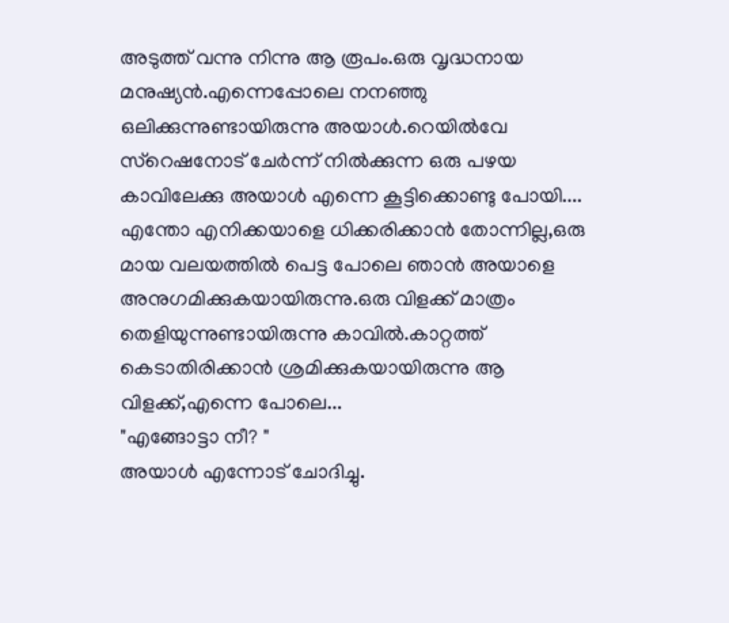അടുത്ത് വന്നു നിന്നു ആ രൂപം.ഒരു വൃദ്ധനായ മനുഷ്യന്‍.എന്നെപ്പോലെ നനഞ്ഞു ഒലിക്കുന്നുണ്ടായിരുന്നു അയാള്‍.റെയില്‍വേ സ്റെഷനോട്‌ ചേര്‍ന്ന് നില്‍ക്കുന്ന ഒരു പഴയ കാവിലേക്കു അയാള്‍ എന്നെ കൂട്ടിക്കൊണ്ടു പോയി....
എന്തോ എനിക്കയാളെ ധിക്കരിക്കാന്‍ തോന്നില്ല,ഒരു മായ വലയത്തില്‍ പെട്ട പോലെ ഞാന്‍ അയാളെ അനുഗമിക്കുകയായിരുന്നു.ഒരു വിളക്ക് മാത്രം തെളിയുന്നുണ്ടായിരുന്നു കാവില്‍.കാറ്റത്ത്‌ കെടാതിരിക്കാന്‍ ശ്രമിക്കുകയായിരുന്നു ആ വിളക്ക്,എന്നെ പോലെ...
"എങ്ങോട്ടാ നീ? "
അയാള്‍ എന്നോട് ചോദിച്ചു.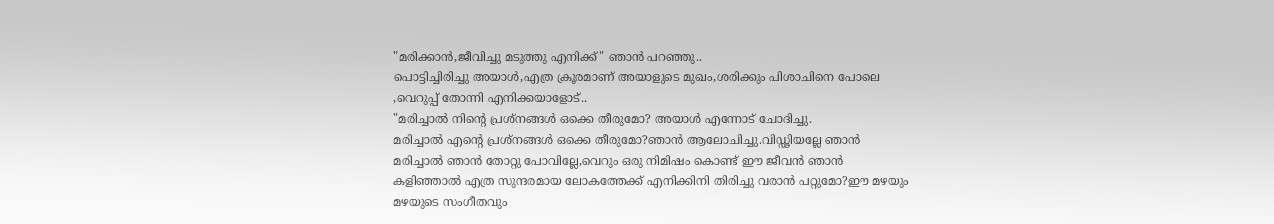"മരിക്കാന്‍,ജീവിച്ചു മടുത്തു എനിക്ക്" ഞാന്‍ പറഞ്ഞു..
പൊട്ടിച്ചിരിച്ചു അയാള്‍,എത്ര ക്രൂരമാണ് അയാളുടെ മുഖം,ശരിക്കും പിശാചിനെ പോലെ ,വെറുപ്പ്‌ തോന്നി എനിക്കയാളോട്..
"മരിച്ചാല്‍ നിന്‍റെ പ്രശ്നങ്ങള്‍ ഒക്കെ തീരുമോ? അയാള്‍ എന്നോട് ചോദിച്ചു.
മരിച്ചാല്‍ എന്‍റെ പ്രശ്നങ്ങള്‍ ഒക്കെ തീരുമോ?ഞാന്‍ ആലോചിച്ചു.വിഡ്ഢിയല്ലേ ഞാന്‍ മരിച്ചാല്‍ ഞാന്‍ തോറ്റു പോവില്ലേ,വെറും ഒരു നിമിഷം കൊണ്ട് ഈ ജീവന്‍ ഞാന്‍ കളിഞ്ഞാല്‍ എത്ര സുന്ദരമായ ലോകത്തേക്ക് എനിക്കിനി തിരിച്ചു വരാന്‍ പറ്റുമോ?ഈ മഴയും മഴയുടെ സംഗീതവും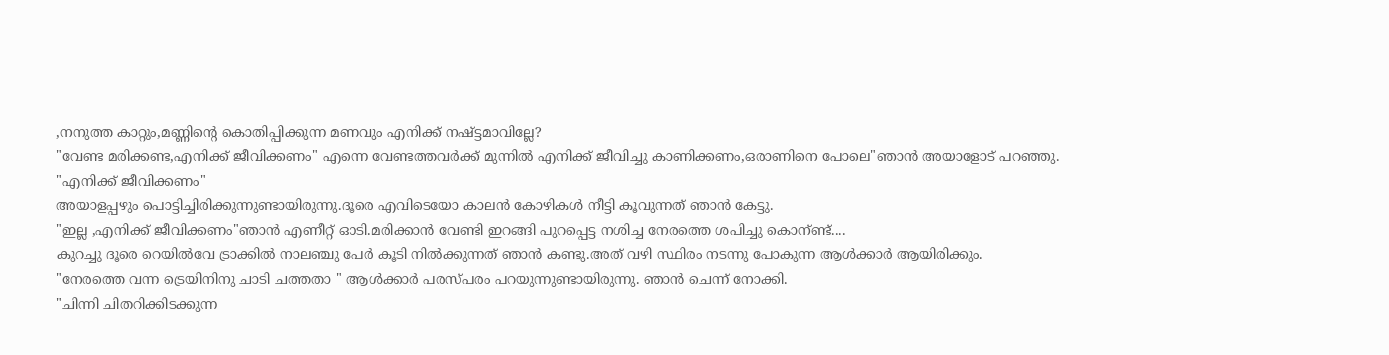,നനുത്ത കാറ്റും,മണ്ണിന്റെ കൊതിപ്പിക്കുന്ന മണവും എനിക്ക് നഷ്ട്ടമാവില്ലേ?
"വേണ്ട മരിക്കണ്ട,എനിക്ക് ജീവിക്കണം" എന്നെ വേണ്ടത്തവര്‍ക്ക് മുന്നില്‍ എനിക്ക് ജീവിച്ചു കാണിക്കണം,ഒരാണിനെ പോലെ"ഞാന്‍ അയാളോട് പറഞ്ഞു.
"എനിക്ക് ജീവിക്കണം"
അയാളപ്പഴും പൊട്ടിച്ചിരിക്കുന്നുണ്ടായിരുന്നു.ദൂരെ എവിടെയോ കാലന്‍ കോഴികള്‍ നീട്ടി കൂവുന്നത് ഞാന്‍ കേട്ടു.
"ഇല്ല ,എനിക്ക് ജീവിക്കണം"ഞാന്‍ എണീറ്റ്‌ ഓടി.മരിക്കാന്‍ വേണ്ടി ഇറങ്ങി പുറപ്പെട്ട നശിച്ച നേരത്തെ ശപിച്ചു കൊന്ണ്ട്....
കുറച്ചു ദൂരെ റെയില്‍വേ ട്രാക്കില്‍ നാലഞ്ചു പേര്‍ കൂടി നില്‍ക്കുന്നത് ഞാന്‍ കണ്ടു.അത് വഴി സ്ഥിരം നടന്നു പോകുന്ന ആള്‍ക്കാര്‍ ആയിരിക്കും.
"നേരത്തെ വന്ന ട്രെയിനിനു ചാടി ചത്തതാ " ആള്‍ക്കാര്‍ പരസ്പരം പറയുന്നുണ്ടായിരുന്നു. ഞാന്‍ ചെന്ന് നോക്കി.
"ചിന്നി ചിതറിക്കിടക്കുന്ന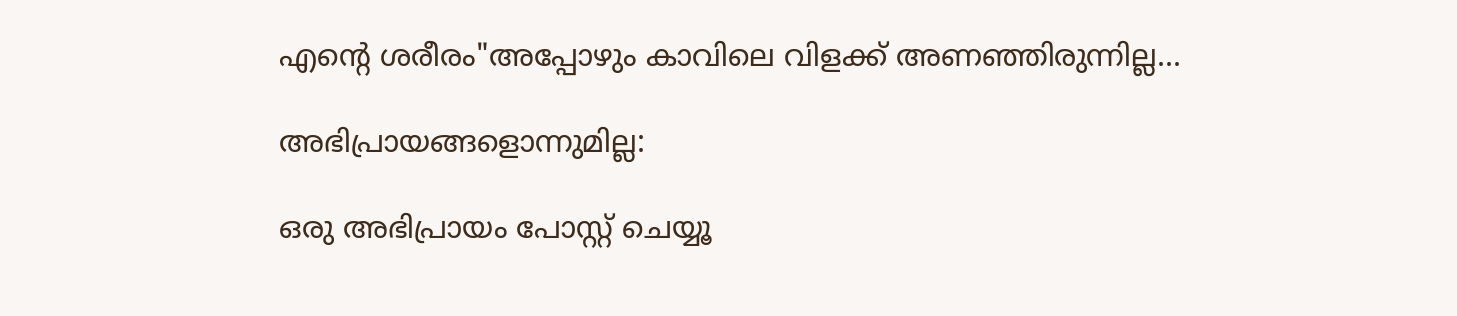എന്‍റെ ശരീരം"അപ്പോഴും കാവിലെ വിളക്ക് അണഞ്ഞിരുന്നില്ല...

അഭിപ്രായങ്ങളൊന്നുമില്ല:

ഒരു അഭിപ്രായം പോസ്റ്റ് ചെയ്യൂ